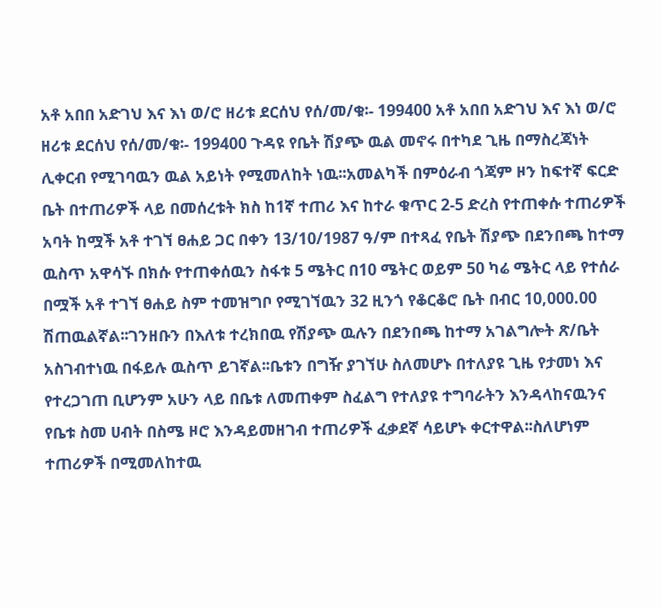አቶ አበበ አድገህ እና እነ ወ/ሮ ዘሪቱ ደርሰህ የሰ/መ/ቁ፡- 199400 አቶ አበበ አድገህ እና እነ ወ/ሮ ዘሪቱ ደርሰህ የሰ/መ/ቁ፡- 199400 ጉዳዩ የቤት ሽያጭ ዉል መኖሩ በተካደ ጊዜ በማስረጃነት ሊቀርብ የሚገባዉን ዉል አይነት የሚመለከት ነዉ፡፡አመልካች በምዕራብ ጎጃም ዞን ከፍተኛ ፍርድ ቤት በተጠሪዎች ላይ በመሰረቱት ክስ ከ1ኛ ተጠሪ እና ከተራ ቁጥር 2-5 ድረስ የተጠቀሱ ተጠሪዎች አባት ከሟች አቶ ተገኘ ፀሐይ ጋር በቀን 13/10/1987 ዓ/ም በተጻፈ የቤት ሽያጭ በደንበጫ ከተማ ዉስጥ አዋሳኙ በክሱ የተጠቀሰዉን ስፋቱ 5 ሜትር በ10 ሜትር ወይም 50 ካሬ ሜትር ላይ የተሰራ በሟች አቶ ተገኘ ፀሐይ ስም ተመዝግቦ የሚገኘዉን 32 ዚንጎ የቆርቆሮ ቤት በብር 10,000.00 ሽጠዉልኛል፡፡ገንዘቡን በእለቱ ተረክበዉ የሽያጭ ዉሉን በደንበጫ ከተማ አገልግሎት ጽ/ቤት አስገብተነዉ በፋይሉ ዉስጥ ይገኛል፡፡ቤቱን በግዥ ያገኘሁ ስለመሆኑ በተለያዩ ጊዜ የታመነ እና የተረጋገጠ ቢሆንም አሁን ላይ በቤቱ ለመጠቀም ስፈልግ የተለያዩ ተግባራትን እንዳላከናዉንና የቤቱ ስመ ሀብት በስሜ ዞሮ እንዳይመዘገብ ተጠሪዎች ፈቃደኛ ሳይሆኑ ቀርተዋል፡፡ስለሆነም ተጠሪዎች በሚመለከተዉ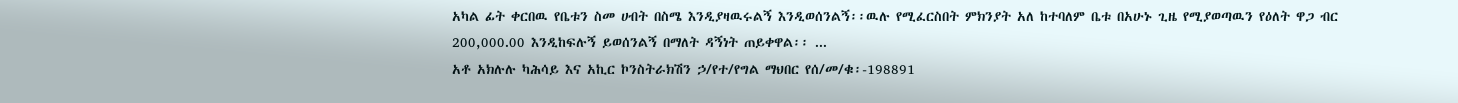አካል ፊት ቀርበዉ የቤቱን ስመ ሀብት በስሜ እንዲያዛዉሩልኝ እንዲወሰንልኝ፡፡ዉሉ የሚፈርስበት ምክንያት አለ ከተባለም ቤቱ በአሁኑ ጊዜ የሚያወጣዉን የዕለት ዋጋ ብር 200,000.00 እንዲከፍሉኝ ይወሰንልኝ በማለት ዳኝነት ጠይቀዋል፡፡ ...
አቶ አክሉሉ ካሕሳይ እና አኪር ኮንስትራክሽን ኃ/የተ/የግል ማህበር የሰ/መ/ቁ፡-198891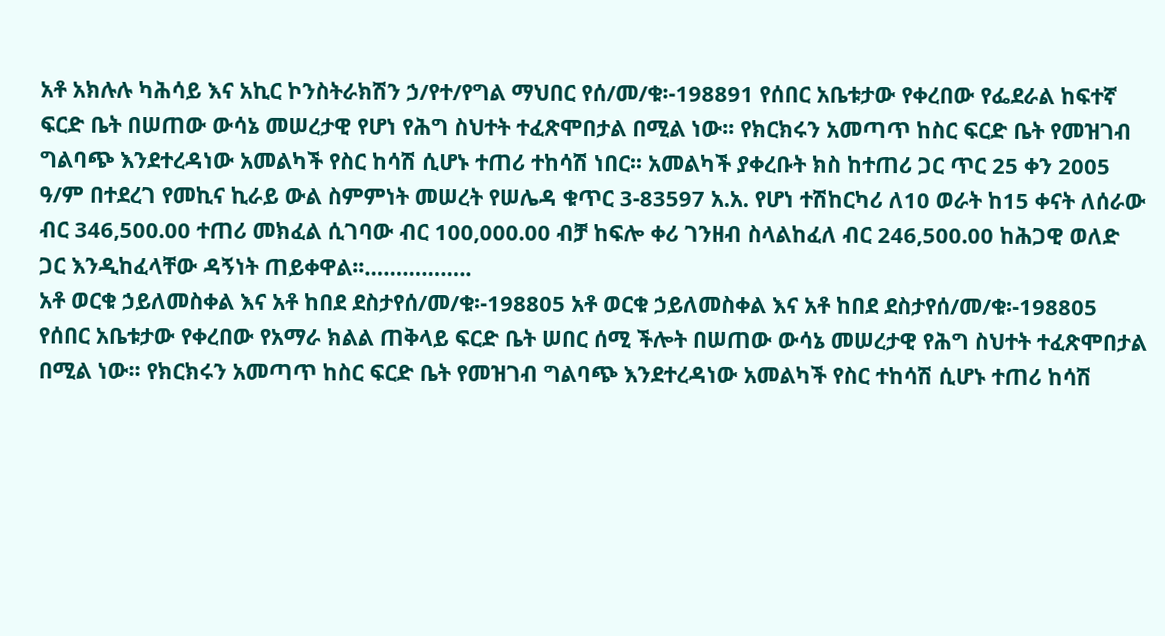አቶ አክሉሉ ካሕሳይ እና አኪር ኮንስትራክሽን ኃ/የተ/የግል ማህበር የሰ/መ/ቁ፡-198891 የሰበር አቤቱታው የቀረበው የፌደራል ከፍተኛ ፍርድ ቤት በሠጠው ውሳኔ መሠረታዊ የሆነ የሕግ ስህተት ተፈጽሞበታል በሚል ነው፡፡ የክርክሩን አመጣጥ ከስር ፍርድ ቤት የመዝገብ ግልባጭ እንደተረዳነው አመልካች የስር ከሳሽ ሲሆኑ ተጠሪ ተከሳሽ ነበር፡፡ አመልካች ያቀረቡት ክስ ከተጠሪ ጋር ጥር 25 ቀን 2005 ዓ/ም በተደረገ የመኪና ኪራይ ውል ስምምነት መሠረት የሠሌዳ ቁጥር 3-83597 አ.አ. የሆነ ተሽከርካሪ ለ10 ወራት ከ15 ቀናት ለሰራው ብር 346,500.00 ተጠሪ መክፈል ሲገባው ብር 100,000.00 ብቻ ከፍሎ ቀሪ ገንዘብ ስላልከፈለ ብር 246,500.00 ከሕጋዊ ወለድ ጋር እንዲከፈላቸው ዳኝነት ጠይቀዋል፡፡……………..
አቶ ወርቁ ኃይለመስቀል እና አቶ ከበደ ደስታየሰ/መ/ቁ፡-198805 አቶ ወርቁ ኃይለመስቀል እና አቶ ከበደ ደስታየሰ/መ/ቁ፡-198805 የሰበር አቤቱታው የቀረበው የአማራ ክልል ጠቅላይ ፍርድ ቤት ሠበር ሰሚ ችሎት በሠጠው ውሳኔ መሠረታዊ የሕግ ስህተት ተፈጽሞበታል በሚል ነው፡፡ የክርክሩን አመጣጥ ከስር ፍርድ ቤት የመዝገብ ግልባጭ እንደተረዳነው አመልካች የስር ተከሳሽ ሲሆኑ ተጠሪ ከሳሽ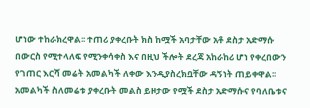ሆነው ተከራክረዋል፡፡ ተጠሪ ያቀረቡት ክስ ከሟች አባታቸው አቶ ደስታ አድማሱ በውርስ የሚተላለፍ የሚንቀሳቀስ እና በዚህ ችሎት ደረጃ አከራከሪ ሆነ የቀረበውን የገጠር እርሻ መሬት አመልካች ለቀው እንዲያስረክቧቸው ዳኝነት ጠይቀዋል፡፡ አመልካች ስለመሬቱ ያቀረቡት መልስ ይዞታው የሟች ደስታ አድማሱና የባለቤቱና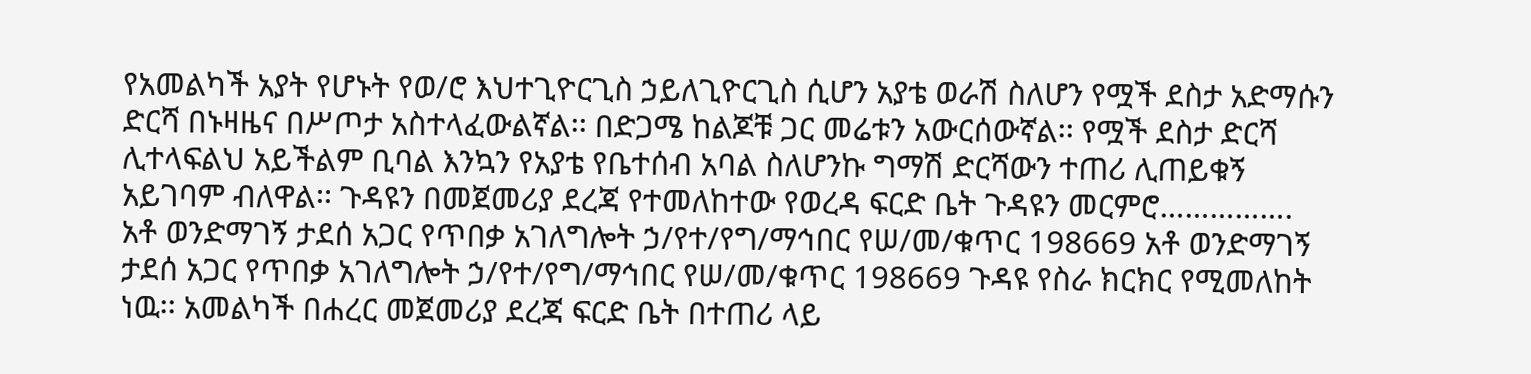የአመልካች አያት የሆኑት የወ/ሮ እህተጊዮርጊስ ኃይለጊዮርጊስ ሲሆን አያቴ ወራሽ ስለሆን የሟች ደስታ አድማሱን ድርሻ በኑዛዜና በሥጦታ አስተላፈውልኛል፡፡ በድጋሜ ከልጆቹ ጋር መሬቱን አውርሰውኛል፡፡ የሟች ደስታ ድርሻ ሊተላፍልህ አይችልም ቢባል እንኳን የአያቴ የቤተሰብ አባል ስለሆንኩ ግማሽ ድርሻውን ተጠሪ ሊጠይቁኝ አይገባም ብለዋል፡፡ ጉዳዩን በመጀመሪያ ደረጃ የተመለከተው የወረዳ ፍርድ ቤት ጉዳዩን መርምሮ…………….
አቶ ወንድማገኝ ታደሰ አጋር የጥበቃ አገለግሎት ኃ/የተ/የግ/ማኅበር የሠ/መ/ቁጥር 198669 አቶ ወንድማገኝ ታደሰ አጋር የጥበቃ አገለግሎት ኃ/የተ/የግ/ማኅበር የሠ/መ/ቁጥር 198669 ጉዳዩ የስራ ክርክር የሚመለከት ነዉ፡፡ አመልካች በሐረር መጀመሪያ ደረጃ ፍርድ ቤት በተጠሪ ላይ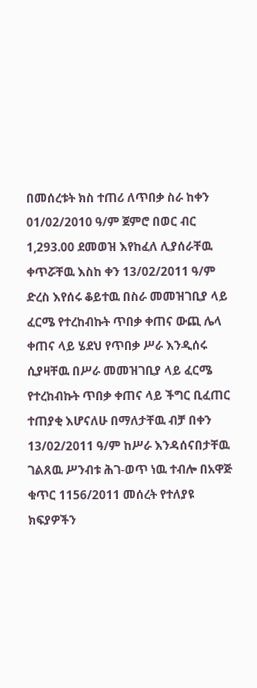በመሰረቱት ክስ ተጠሪ ለጥበቃ ስራ ከቀን 01/02/2010 ዓ/ም ጀምሮ በወር ብር 1,293.00 ደመወዝ እየከፈለ ሊያሰራቸዉ ቀጥሯቸዉ እስከ ቀን 13/02/2011 ዓ/ም ድረስ እየሰሩ ቆይተዉ በስራ መመዝገቢያ ላይ ፈርሜ የተረከብኩት ጥበቃ ቀጠና ውጪ ሌላ ቀጠና ላይ ሄደህ የጥበቃ ሥራ እንዲሰሩ ሲያዛቸዉ በሥራ መመዝገቢያ ላይ ፈርሜ የተረከብኩት ጥበቃ ቀጠና ላይ ችግር ቢፈጠር ተጠያቂ እሆናለሁ በማለታቸዉ ብቻ በቀን 13/02/2011 ዓ/ም ከሥራ እንዳሰናበታቸዉ ገልጸዉ ሥንብቱ ሕገ-ወጥ ነዉ ተብሎ በአዋጅ ቁጥር 1156/2011 መሰረት የተለያዩ ክፍያዎችን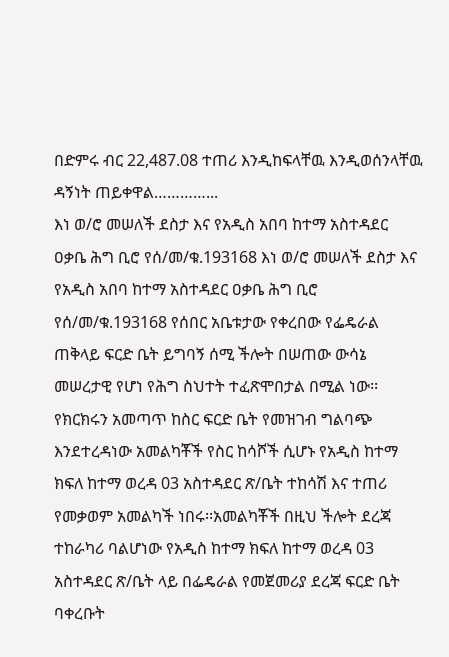በድምሩ ብር 22,487.08 ተጠሪ እንዲከፍላቸዉ እንዲወሰንላቸዉ ዳኝነት ጠይቀዋል…………...
እነ ወ/ሮ መሠለች ደስታ እና የአዲስ አበባ ከተማ አስተዳደር ዐቃቤ ሕግ ቢሮ የሰ/መ/ቁ.193168 እነ ወ/ሮ መሠለች ደስታ እና የአዲስ አበባ ከተማ አስተዳደር ዐቃቤ ሕግ ቢሮ የሰ/መ/ቁ.193168 የሰበር አቤቱታው የቀረበው የፌዴራል ጠቅላይ ፍርድ ቤት ይግባኝ ሰሚ ችሎት በሠጠው ውሳኔ መሠረታዊ የሆነ የሕግ ስህተት ተፈጽሞበታል በሚል ነው፡፡የክርክሩን አመጣጥ ከስር ፍርድ ቤት የመዝገብ ግልባጭ እንደተረዳነው አመልካቾች የስር ከሳሾች ሲሆኑ የአዲስ ከተማ ክፍለ ከተማ ወረዳ 03 አስተዳደር ጽ/ቤት ተከሳሽ እና ተጠሪ የመቃወም አመልካች ነበሩ፡፡አመልካቾች በዚህ ችሎት ደረጃ ተከራካሪ ባልሆነው የአዲስ ከተማ ክፍለ ከተማ ወረዳ 03 አስተዳደር ጽ/ቤት ላይ በፌዴራል የመጀመሪያ ደረጃ ፍርድ ቤት ባቀረቡት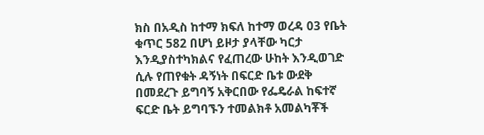ክስ በአዲስ ከተማ ክፍለ ከተማ ወረዳ 03 የቤት ቁጥር 582 በሆነ ይዞታ ያላቸው ካርታ እንዲያስተካክልና የፈጠረው ሁከት እንዲወገድ ሲሉ የጠየቁት ዳኝነት በፍርድ ቤቱ ውደቅ በመደረጉ ይግባኝ አቅርበው የፌዴራል ከፍተኛ ፍርድ ቤት ይግባኙን ተመልክቶ አመልካቾች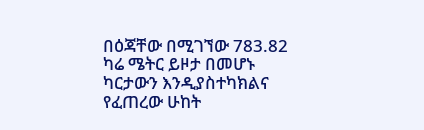በዕጃቸው በሚገኘው 783.82 ካሬ ሜትር ይዞታ በመሆኑ ካርታውን እንዲያስተካክልና የፈጠረው ሁከት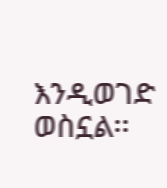እንዲወገድ ወስኗል፡፡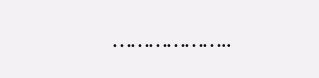………………..